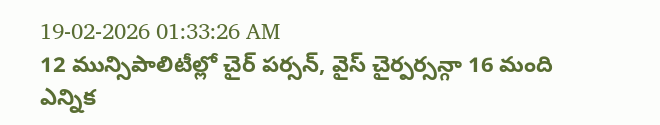19-02-2026 01:33:26 AM
12 మున్సిపాలిటీల్లో చైర్ పర్సన్, వైస్ చైర్పర్సన్గా 16 మంది ఎన్నిక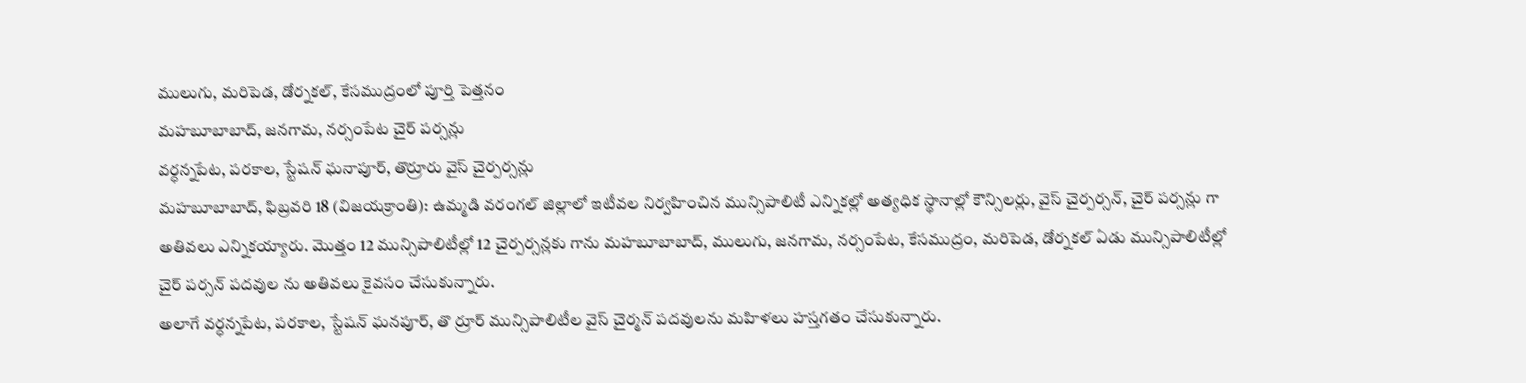ములుగు, మరిపెడ, డోర్నకల్, కేసముద్రంలో పూర్తి పెత్తనం
మహబూబాబాద్, జనగామ, నర్సంపేట చైర్ పర్సన్లు
వర్ధన్నపేట, పరకాల, స్టేషన్ ఘనాపూర్, తొర్రూరు వైస్ చైర్పర్సన్లు
మహబూబాబాద్, ఫిబ్రవరి 18 (విజయక్రాంతి): ఉమ్మడి వరంగల్ జిల్లాలో ఇటీవల నిర్వహించిన మున్సిపాలిటీ ఎన్నికల్లో అత్యధిక స్థానాల్లో కౌన్సిలర్లు, వైస్ చైర్పర్సన్, చైర్ పర్సన్లు గా అతివలు ఎన్నికయ్యారు. మొత్తం 12 మున్సిపాలిటీల్లో 12 చైర్పర్సన్లకు గాను మహబూబాబాద్, ములుగు, జనగామ, నర్సంపేట, కేసముద్రం, మరిపెడ, డోర్నకల్ ఏడు మున్సిపాలిటీల్లో చైర్ పర్సన్ పదవుల ను అతివలు కైవసం చేసుకున్నారు.
అలాగే వర్ధన్నపేట, పరకాల, స్టేషన్ ఘనపూర్, తొ ర్రూర్ మున్సిపాలిటీల వైస్ చైర్మన్ పదవులను మహిళలు హస్తగతం చేసుకున్నారు.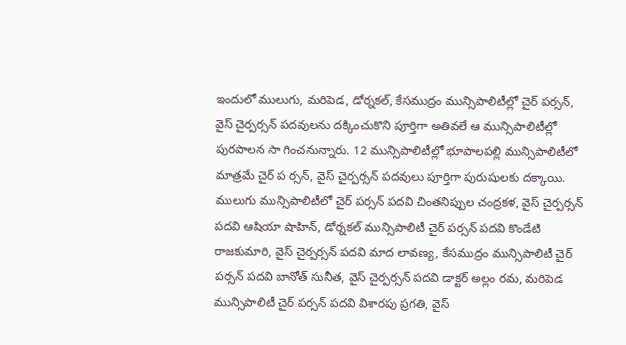ఇందులో ములుగు, మరిపెడ, డోర్నకల్, కేసముద్రం మున్సిపాలిటీల్లో చైర్ పర్సన్, వైస్ చైర్పర్సన్ పదవులను దక్కించుకొని పూర్తిగా అతివలే ఆ మున్సిపాలిటీల్లో పురపాలన సా గించనున్నారు. 12 మున్సిపాలిటీల్లో భూపాలపల్లి మున్సిపాలిటీలో మాత్రమే చైర్ ప ర్సన్, వైస్ చైర్పర్సన్ పదవులు పూర్తిగా పురుషులకు దక్కాయి.
ములుగు మున్సిపాలిటీలో చైర్ పర్సన్ పదవి చింతనిప్పుల చంద్రకళ, వైస్ చైర్పర్సన్ పదవి ఆషియా షాహిన్, డోర్నకల్ మున్సిపాలిటీ చైర్ పర్సన్ పదవి కొండేటి రాజకుమారి, వైస్ చైర్పర్సన్ పదవి మాద లావణ్య, కేసముద్రం మున్సిపాలిటీ చైర్ పర్సన్ పదవి బానోత్ సునీత, వైస్ చైర్పర్సన్ పదవి డాక్టర్ అల్లం రమ, మరిపెడ మున్సిపాలిటీ చైర్ పర్సన్ పదవి విశారపు ప్రగతి, వైస్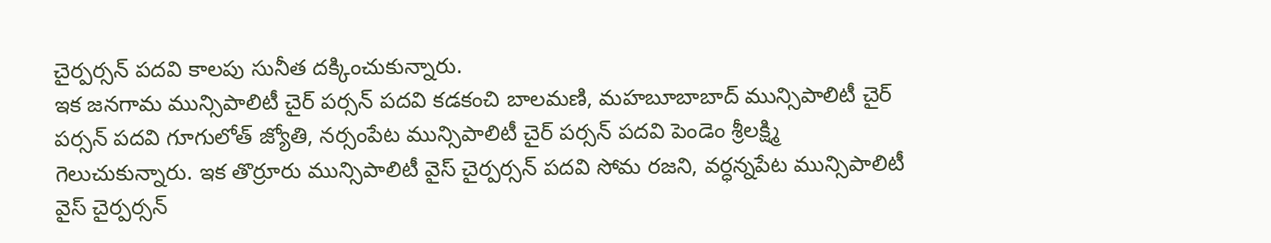చైర్పర్సన్ పదవి కాలపు సునీత దక్కించుకున్నారు.
ఇక జనగామ మున్సిపాలిటీ చైర్ పర్సన్ పదవి కడకంచి బాలమణి, మహబూబాబాద్ మున్సిపాలిటీ చైర్ పర్సన్ పదవి గూగులోత్ జ్యోతి, నర్సంపేట మున్సిపాలిటీ చైర్ పర్సన్ పదవి పెండెం శ్రీలక్ష్మి గెలుచుకున్నారు. ఇక తొర్రూరు మున్సిపాలిటీ వైస్ చైర్పర్సన్ పదవి సోమ రజని, వర్ధన్నపేట మున్సిపాలిటీ వైస్ చైర్పర్సన్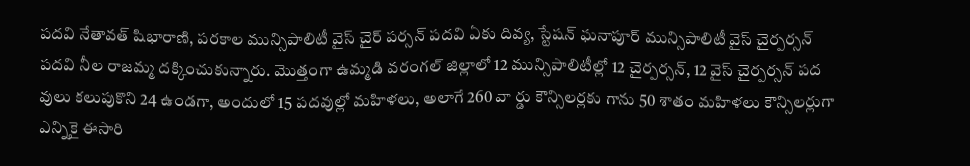పదవి నేతావత్ షిభారాణి, పరకాల మున్సిపాలిటీ వైస్ చైర్ పర్సన్ పదవి ఏకు దివ్య, స్టేషన్ ఘనాపూర్ మున్సిపాలిటీ వైస్ చైర్పర్సన్ పదవి నీల రాజమ్మ దక్కించుకున్నారు. మొత్తంగా ఉమ్మడి వరంగల్ జిల్లాలో 12 మున్సిపాలిటీల్లో 12 చైర్పర్సన్, 12 వైస్ చైర్పర్సన్ పద వులు కలుపుకొని 24 ఉండగా, అందులో 15 పదవుల్లో మహిళలు, అలాగే 260 వా ర్డు కౌన్సిలర్లకు గాను 50 శాతం మహిళలు కౌన్సిలర్లుగా ఎన్నికై ఈసారి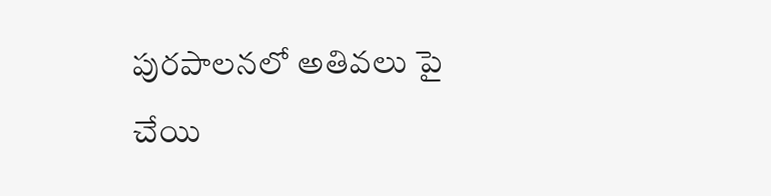పురపాలనలో అతివలు పై చేయి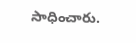సాధించారు.